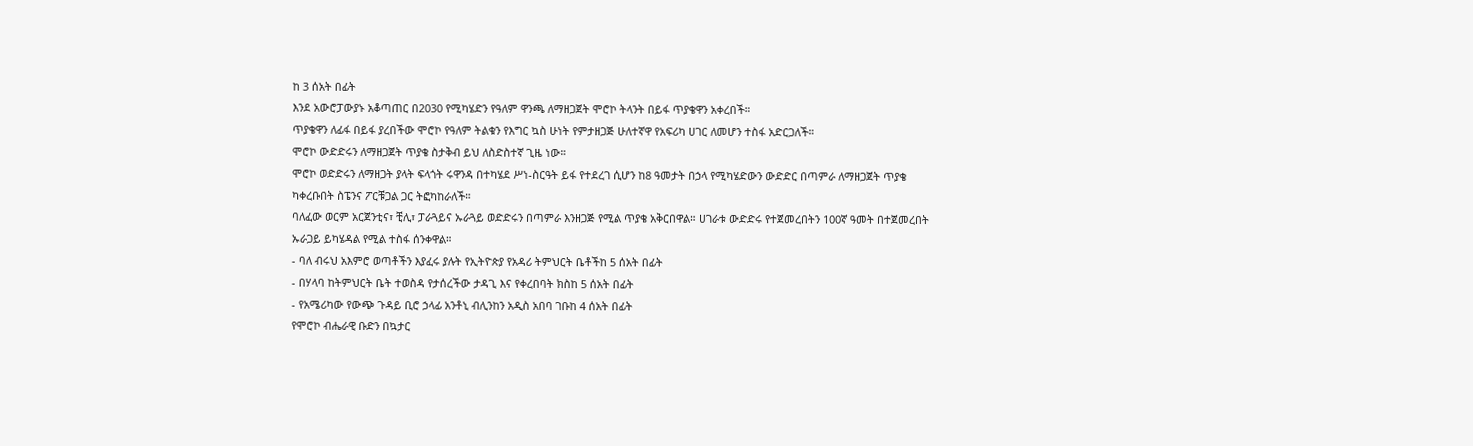ከ 3 ሰአት በፊት
እንደ አውሮፓውያኑ አቆጣጠር በ2030 የሚካሄድን የዓለም ዋንጫ ለማዘጋጀት ሞሮኮ ትላንት በይፋ ጥያቄዋን አቀረበች።
ጥያቄዋን ለፊፋ በይፋ ያረበችው ሞሮኮ የዓለም ትልቁን የእግር ኳስ ሁነት የምታዘጋጅ ሁለተኛዋ የአፍሪካ ሀገር ለመሆን ተስፋ አድርጋለች።
ሞሮኮ ውድድሩን ለማዘጋጀት ጥያቄ ስታቅብ ይህ ለስድስተኛ ጊዜ ነው።
ሞሮኮ ወድድሩን ለማዘጋት ያላት ፍላጎት ሩዋንዳ በተካሄደ ሥነ-ስርዓት ይፋ የተደረገ ሲሆን ከ8 ዓመታት በኃላ የሚካሄድውን ውድድር በጣምራ ለማዘጋጀት ጥያቄ ካቀረቡበት ስፔንና ፖርቹጋል ጋር ትፎካከራለች።
ባለፈው ወርም አርጀንቲና፣ ቺሊ፣ ፓራጓይና ኡራጓይ ወድድሩን በጣምራ እንዘጋጅ የሚል ጥያቄ አቅርበዋል። ሀገራቱ ውድድሩ የተጀመረበትን 100ኛ ዓመት በተጀመረበት ኡራጋይ ይካሄዳል የሚል ተስፋ ሰንቀዋል።
- ባለ ብሩህ አእምሮ ወጣቶችን እያፈሩ ያሉት የኢትዮጵያ የአዳሪ ትምህርት ቤቶችከ 5 ሰአት በፊት
- በሃላባ ከትምህርት ቤት ተወስዳ የታሰረችው ታዳጊ እና የቀረበባት ክስከ 5 ሰአት በፊት
- የአሜሪካው የውጭ ጉዳይ ቢሮ ኃላፊ አንቶኒ ብሊንከን አዲስ አበባ ገቡከ 4 ሰአት በፊት
የሞሮኮ ብሔራዊ ቡድን በኳታር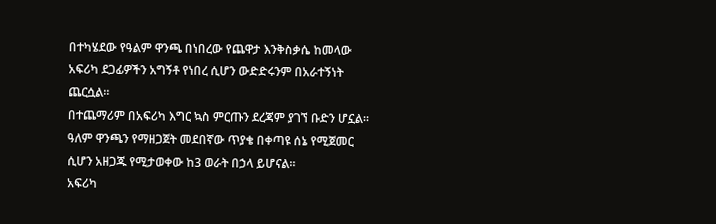በተካሄደው የዓልም ዋንጫ በነበረው የጨዋታ እንቅስቃሴ ከመላው አፍሪካ ደጋፊዎችን አግኝቶ የነበረ ሲሆን ውድድሩንም በአራተኝነት ጨርሷል።
በተጨማሪም በአፍሪካ እግር ኳስ ምርጡን ደረጃም ያገኘ ቡድን ሆኗል።
ዓለም ዋንጫን የማዘጋጀት መደበኛው ጥያቄ በቀጣዩ ሰኔ የሚጀመር ሲሆን አዘጋጁ የሚታወቀው ከ3 ወራት በኃላ ይሆናል።
አፍሪካ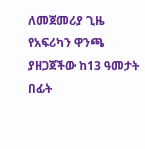ለመጀመሪያ ጊዜ የአፍሪካን ዋንጫ ያዘጋጀችው ከ13 ዓመታት በፊት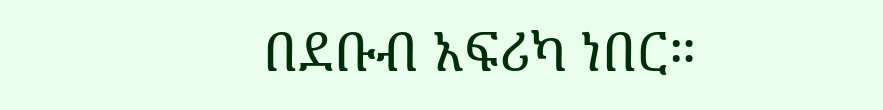በደቡብ አፍሪካ ነበር።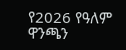የ2026 የዓለም ዋንጫን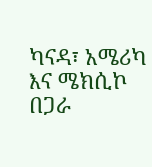ካናዳ፣ አሜሪካ እና ሜክሲኮ በጋራ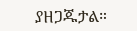ያዘጋጁታል።